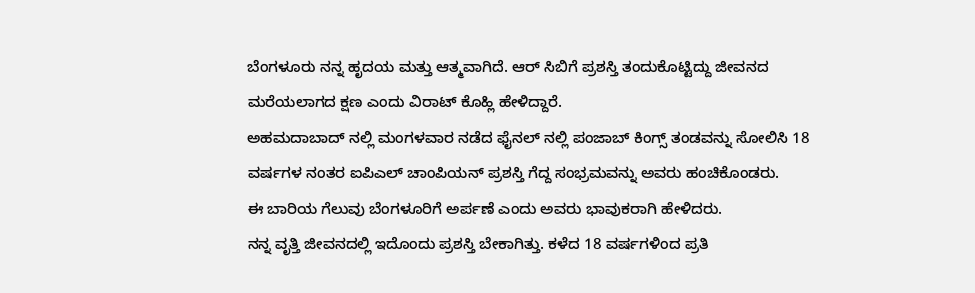ಬೆಂಗಳೂರು ನನ್ನ ಹೃದಯ ಮತ್ತು ಆತ್ಮವಾಗಿದೆ. ಆರ್ ಸಿಬಿಗೆ ಪ್ರಶಸ್ತಿ ತಂದುಕೊಟ್ಟಿದ್ದು ಜೀವನದ ಮರೆಯಲಾಗದ ಕ್ಷಣ ಎಂದು ವಿರಾಟ್ ಕೊಹ್ಲಿ ಹೇಳಿದ್ದಾರೆ.
ಅಹಮದಾಬಾದ್ ನಲ್ಲಿ ಮಂಗಳವಾರ ನಡೆದ ಫೈನಲ್ ನಲ್ಲಿ ಪಂಜಾಬ್ ಕಿಂಗ್ಸ್ ತಂಡವನ್ನು ಸೋಲಿಸಿ 18 ವರ್ಷಗಳ ನಂತರ ಐಪಿಎಲ್ ಚಾಂಪಿಯನ್ ಪ್ರಶಸ್ತಿ ಗೆದ್ದ ಸಂಭ್ರಮವನ್ನು ಅವರು ಹಂಚಿಕೊಂಡರು.
ಈ ಬಾರಿಯ ಗೆಲುವು ಬೆಂಗಳೂರಿಗೆ ಅರ್ಪಣೆ ಎಂದು ಅವರು ಭಾವುಕರಾಗಿ ಹೇಳಿದರು.
ನನ್ನ ವೃತ್ತಿ ಜೀವನದಲ್ಲಿ ಇದೊಂದು ಪ್ರಶಸ್ತಿ ಬೇಕಾಗಿತ್ತು. ಕಳೆದ 18 ವರ್ಷಗಳಿಂದ ಪ್ರತಿ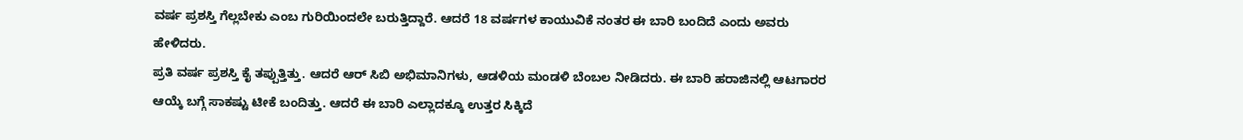ವರ್ಷ ಪ್ರಶಸ್ತಿ ಗೆಲ್ಲಬೇಕು ಎಂಬ ಗುರಿಯಿಂದಲೇ ಬರುತ್ತಿದ್ದಾರೆ. ಆದರೆ 18 ವರ್ಷಗಳ ಕಾಯುವಿಕೆ ನಂತರ ಈ ಬಾರಿ ಬಂದಿದೆ ಎಂದು ಅವರು ಹೇಳಿದರು.
ಪ್ರತಿ ವರ್ಷ ಪ್ರಶಸ್ತಿ ಕೈ ತಪ್ಪುತ್ತಿತ್ತು. ಆದರೆ ಆರ್ ಸಿಬಿ ಅಭಿಮಾನಿಗಳು, ಆಡಳಿಯ ಮಂಡಳಿ ಬೆಂಬಲ ನೀಡಿದರು. ಈ ಬಾರಿ ಹರಾಜಿನಲ್ಲಿ ಆಟಗಾರರ ಆಯ್ಕೆ ಬಗ್ಗೆ ಸಾಕಷ್ಟು ಟೀಕೆ ಬಂದಿತ್ತು. ಆದರೆ ಈ ಬಾರಿ ಎಲ್ಲಾದಕ್ಕೂ ಉತ್ತರ ಸಿಕ್ಕಿದೆ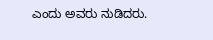ಎಂದು ಅವರು ನುಡಿದರು.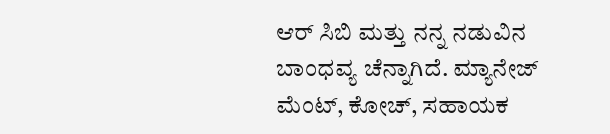ಆರ್ ಸಿಬಿ ಮತ್ತು ನನ್ನ ನಡುವಿನ ಬಾಂಧವ್ಯ ಚೆನ್ನಾಗಿದೆ. ಮ್ಯಾನೇಜ್ ಮೆಂಟ್, ಕೋಚ್, ಸಹಾಯಕ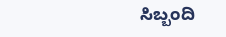ಸಿಬ್ಬಂದಿ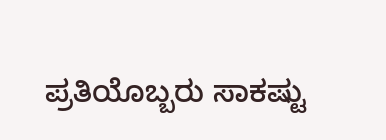ಪ್ರತಿಯೊಬ್ಬರು ಸಾಕಷ್ಟು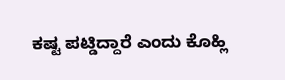ಕಷ್ಟ ಪಟ್ಡಿದ್ದಾರೆ ಎಂದು ಕೊಹ್ಲಿ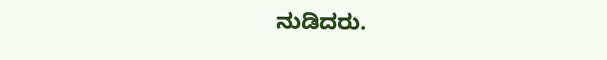ನುಡಿದರು.